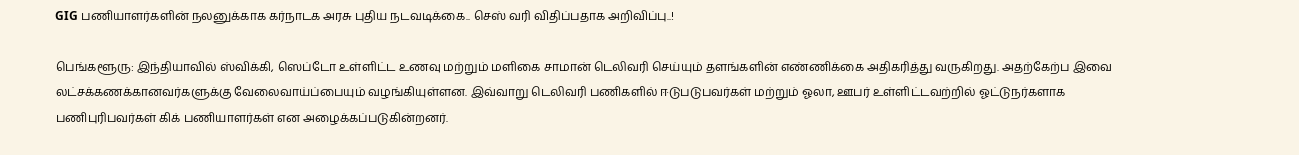GIG பணியாளர்களின் நலனுக்காக கர்நாடக அரசு புதிய நடவடிக்கை.. செஸ் வரி விதிப்பதாக அறிவிப்பு..!

பெங்களூரு: இந்தியாவில் ஸ்விக்கி, ஸெப்டோ உள்ளிட்ட உணவு மற்றும் மளிகை சாமான் டெலிவரி செய்யும் தளங்களின் எண்ணிக்கை அதிகரித்து வருகிறது. அதற்கேற்ப இவை லட்சக்கணக்கானவர்களுக்கு வேலைவாய்ப்பையும் வழங்கியுள்ளன. இவ்வாறு டெலிவரி பணிகளில் ஈடுபடுபவர்கள் மற்றும் ஓலா, ஊபர் உள்ளிட்டவற்றில் ஓட்டுநர்களாக பணிபுரிபவர்கள் கிக் பணியாளர்கள் என அழைக்கப்படுகின்றனர்.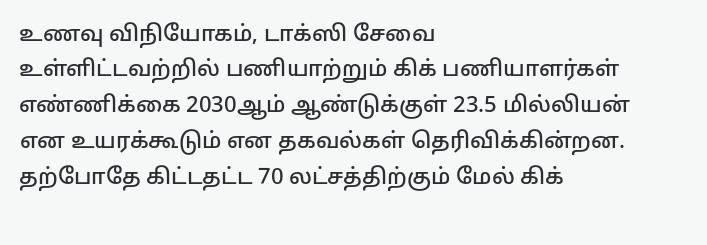உணவு விநியோகம், டாக்ஸி சேவை உள்ளிட்டவற்றில் பணியாற்றும் கிக் பணியாளர்கள் எண்ணிக்கை 2030ஆம் ஆண்டுக்குள் 23.5 மில்லியன் என உயரக்கூடும் என தகவல்கள் தெரிவிக்கின்றன. தற்போதே கிட்டதட்ட 70 லட்சத்திற்கும் மேல் கிக்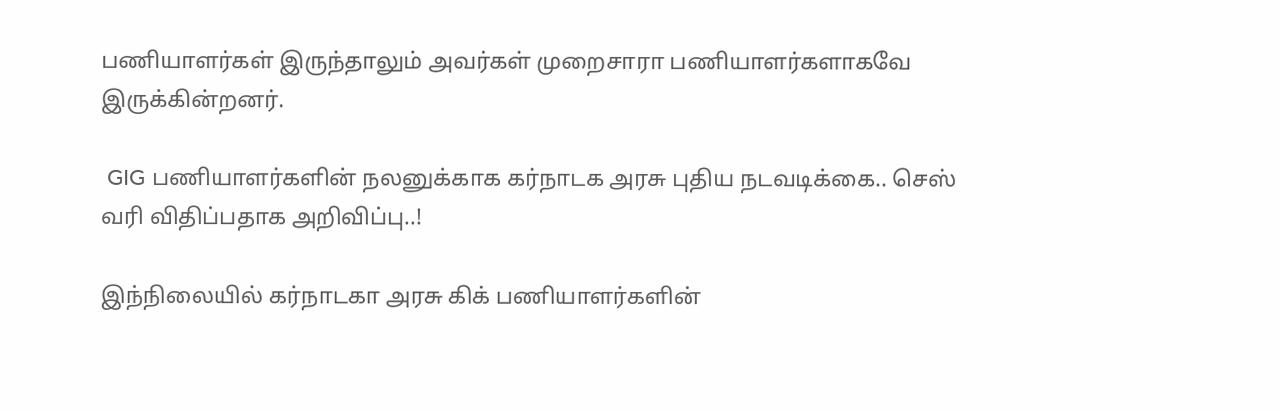பணியாளர்கள் இருந்தாலும் அவர்கள் முறைசாரா பணியாளர்களாகவே இருக்கின்றனர்.

 GIG பணியாளர்களின் நலனுக்காக கர்நாடக அரசு புதிய நடவடிக்கை.. செஸ் வரி விதிப்பதாக அறிவிப்பு..!

இந்நிலையில் கர்நாடகா அரசு கிக் பணியாளர்களின்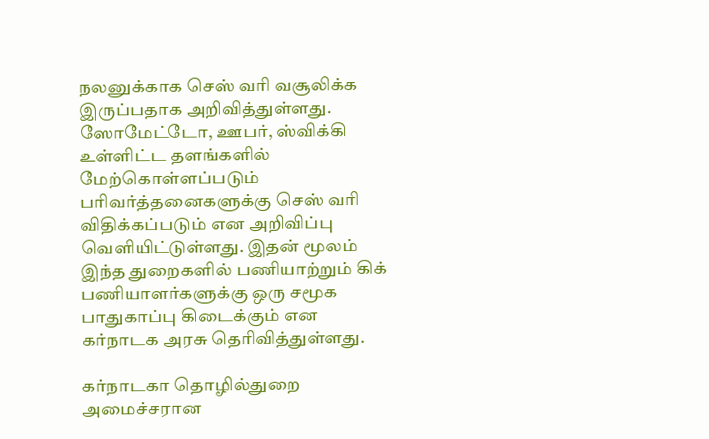நலனுக்காக செஸ் வரி வசூலிக்க இருப்பதாக அறிவித்துள்ளது. ஸோமேட்டோ, ஊபர், ஸ்விக்கி உள்ளிட்ட தளங்களில் மேற்கொள்ளப்படும் பரிவர்த்தனைகளுக்கு செஸ் வரி விதிக்கப்படும் என அறிவிப்பு வெளியிட்டுள்ளது. இதன் மூலம் இந்த துறைகளில் பணியாற்றும் கிக் பணியாளர்களுக்கு ஒரு சமூக பாதுகாப்பு கிடைக்கும் என கர்நாடக அரசு தெரிவித்துள்ளது.

கர்நாடகா தொழில்துறை அமைச்சரான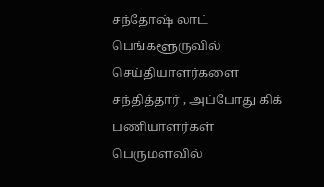சந்தோஷ் லாட் பெங்களூருவில் செய்தியாளர்களை சந்தித்தார் , அப்போது கிக் பணியாளர்கள் பெருமளவில்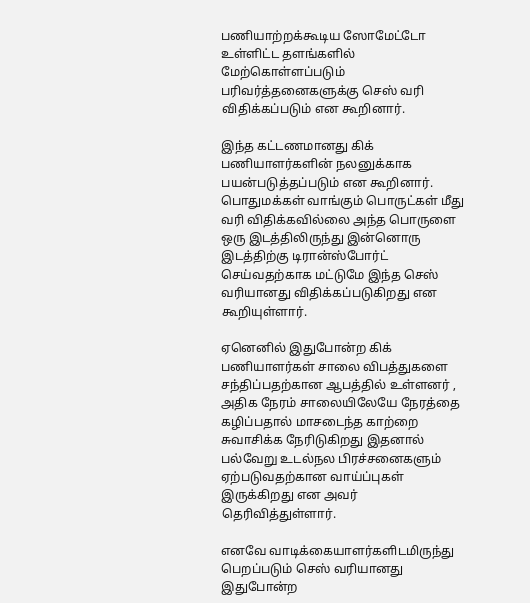பணியாற்றக்கூடிய ஸோமேட்டோ உள்ளிட்ட தளங்களில் மேற்கொள்ளப்படும் பரிவர்த்தனைகளுக்கு செஸ் வரி விதிக்கப்படும் என கூறினார்.

இந்த கட்டணமானது கிக் பணியாளர்களின் நலனுக்காக பயன்படுத்தப்படும் என கூறினார். பொதுமக்கள் வாங்கும் பொருட்கள் மீது வரி விதிக்கவில்லை அந்த பொருளை ஒரு இடத்திலிருந்து இன்னொரு இடத்திற்கு டிரான்ஸ்போர்ட் செய்வதற்காக மட்டுமே இந்த செஸ் வரியானது விதிக்கப்படுகிறது என கூறியுள்ளார்.

ஏனெனில் இதுபோன்ற கிக் பணியாளர்கள் சாலை விபத்துகளை சந்திப்பதற்கான ஆபத்தில் உள்ளனர் , அதிக நேரம் சாலையிலேயே நேரத்தை கழிப்பதால் மாசடைந்த காற்றை சுவாசிக்க நேரிடுகிறது இதனால் பல்வேறு உடல்நல பிரச்சனைகளும் ஏற்படுவதற்கான வாய்ப்புகள் இருக்கிறது என அவர் தெரிவித்துள்ளார்.

எனவே வாடிக்கையாளர்களிடமிருந்து பெறப்படும் செஸ் வரியானது இதுபோன்ற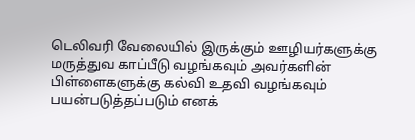டெலிவரி வேலையில் இருக்கும் ஊழியர்களுக்கு மருத்துவ காப்பீடு வழங்கவும் அவர்களின் பிள்ளைகளுக்கு கல்வி உதவி வழங்கவும் பயன்படுத்தப்படும் எனக்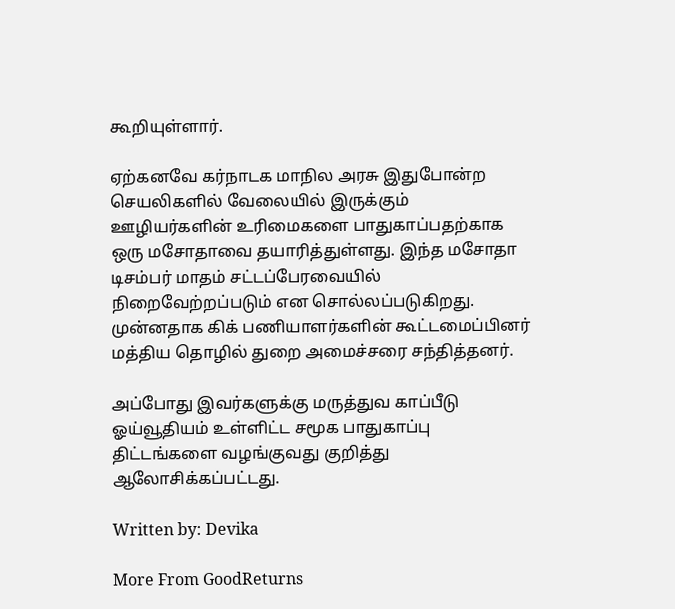கூறியுள்ளார்.

ஏற்கனவே கர்நாடக மாநில அரசு இதுபோன்ற செயலிகளில் வேலையில் இருக்கும் ஊழியர்களின் உரிமைகளை பாதுகாப்பதற்காக ஒரு மசோதாவை தயாரித்துள்ளது. இந்த மசோதா டிசம்பர் மாதம் சட்டப்பேரவையில் நிறைவேற்றப்படும் என சொல்லப்படுகிறது. முன்னதாக கிக் பணியாளர்களின் கூட்டமைப்பினர் மத்திய தொழில் துறை அமைச்சரை சந்தித்தனர்.

அப்போது இவர்களுக்கு மருத்துவ காப்பீடு ஓய்வூதியம் உள்ளிட்ட சமூக பாதுகாப்பு திட்டங்களை வழங்குவது குறித்து ஆலோசிக்கப்பட்டது.

Written by: Devika

More From GoodReturns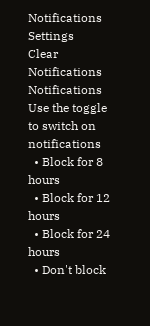Notifications
Settings
Clear Notifications
Notifications
Use the toggle to switch on notifications
  • Block for 8 hours
  • Block for 12 hours
  • Block for 24 hours
  • Don't block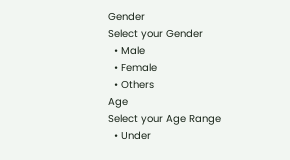Gender
Select your Gender
  • Male
  • Female
  • Others
Age
Select your Age Range
  • Under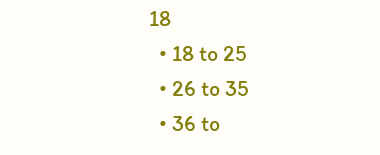18
  • 18 to 25
  • 26 to 35
  • 36 to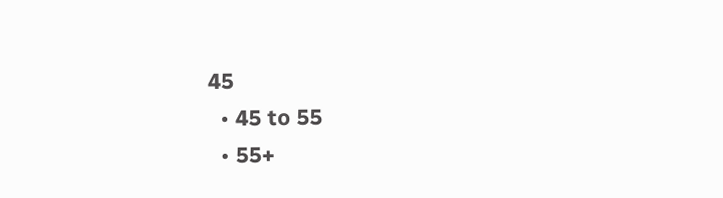45
  • 45 to 55
  • 55+